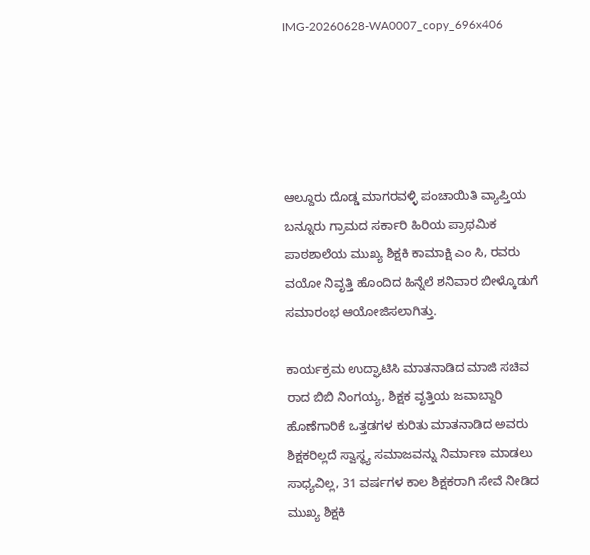IMG-20260628-WA0007_copy_696x406





ಆಲ್ದೂರು ದೊಡ್ಡ ಮಾಗರವಳ್ಳಿ ಪಂಚಾಯಿತಿ ವ್ಯಾಪ್ತಿಯ ಬನ್ನೂರು ಗ್ರಾಮದ ಸರ್ಕಾರಿ ಹಿರಿಯ ಪ್ರಾಥಮಿಕ ಪಾಠಶಾಲೆಯ ಮುಖ್ಯ ಶಿಕ್ಷಕಿ ಕಾಮಾಕ್ಷಿ ಎಂ ಸಿ, ರವರು ವಯೋ ನಿವೃತ್ತಿ ಹೊಂದಿದ ಹಿನ್ನೆಲೆ ಶನಿವಾರ ಬೀಳ್ಕೊಡುಗೆ ಸಮಾರಂಭ ಆಯೋಜಿಸಲಾಗಿತ್ತು.

ಕಾರ್ಯಕ್ರಮ ಉದ್ಘಾಟಿಸಿ ಮಾತನಾಡಿದ ಮಾಜಿ ಸಚಿವ ರಾದ ಬಿಬಿ ನಿಂಗಯ್ಯ, ಶಿಕ್ಷಕ ವೃತ್ತಿಯ ಜವಾಬ್ದಾರಿ ಹೊಣೆಗಾರಿಕೆ ಒತ್ತಡಗಳ ಕುರಿತು ಮಾತನಾಡಿದ ಅವರು ಶಿಕ್ಷಕರಿಲ್ಲದೆ ಸ್ವಾಸ್ಥ್ಯ ಸಮಾಜವನ್ನು ನಿರ್ಮಾಣ ಮಾಡಲು ಸಾಧ್ಯವಿಲ್ಲ, 31 ವರ್ಷಗಳ ಕಾಲ ಶಿಕ್ಷಕರಾಗಿ ಸೇವೆ ನೀಡಿದ ಮುಖ್ಯ ಶಿಕ್ಷಕಿ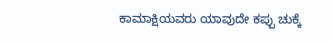ಕಾಮಾಕ್ಷಿಯವರು ಯಾವುದೇ ಕಪ್ಪು ಚುಕ್ಕೆ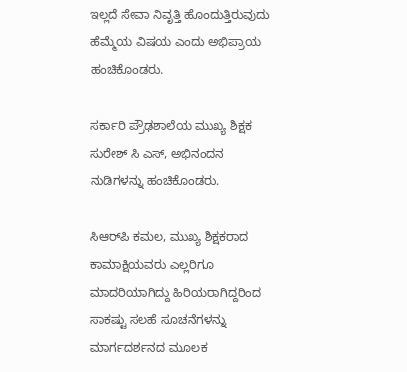ಇಲ್ಲದೆ ಸೇವಾ ನಿವೃತ್ತಿ ಹೊಂದುತ್ತಿರುವುದು ಹೆಮ್ಮೆಯ ವಿಷಯ ಎಂದು ಅಭಿಪ್ರಾಯ ಹಂಚಿಕೊಂಡರು.

ಸರ್ಕಾರಿ ಪ್ರೌಢಶಾಲೆಯ ಮುಖ್ಯ ಶಿಕ್ಷಕ ಸುರೇಶ್ ಸಿ ಎಸ್, ಅಭಿನಂದನ ನುಡಿಗಳನ್ನು ಹಂಚಿಕೊಂಡರು.

ಸಿಆರ್‌ಪಿ ಕಮಲ, ಮುಖ್ಯ ಶಿಕ್ಷಕರಾದ ಕಾಮಾಕ್ಷಿಯವರು ಎಲ್ಲರಿಗೂ ಮಾದರಿಯಾಗಿದ್ದು ಹಿರಿಯರಾಗಿದ್ದರಿಂದ ಸಾಕಷ್ಟು ಸಲಹೆ ಸೂಚನೆಗಳನ್ನು ಮಾರ್ಗದರ್ಶನದ ಮೂಲಕ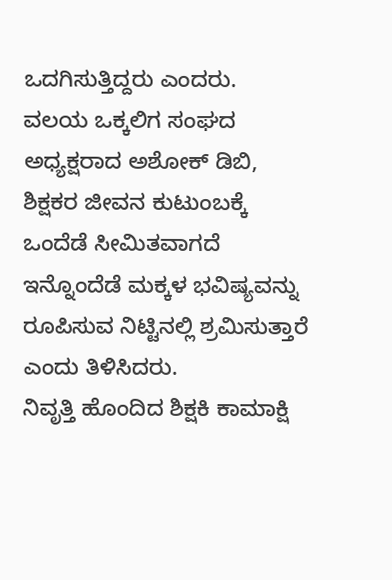ಒದಗಿಸುತ್ತಿದ್ದರು ಎಂದರು.
ವಲಯ ಒಕ್ಕಲಿಗ ಸಂಘದ ಅಧ್ಯಕ್ಷರಾದ ಅಶೋಕ್ ಡಿಬಿ, ಶಿಕ್ಷಕರ ಜೀವನ ಕುಟುಂಬಕ್ಕೆ ಒಂದೆಡೆ ಸೀಮಿತವಾಗದೆ ಇನ್ನೊಂದೆಡೆ ಮಕ್ಕಳ ಭವಿಷ್ಯವನ್ನು ರೂಪಿಸುವ ನಿಟ್ಟಿನಲ್ಲಿ ಶ್ರಮಿಸುತ್ತಾರೆ ಎಂದು ತಿಳಿಸಿದರು.
ನಿವೃತ್ತಿ ಹೊಂದಿದ ಶಿಕ್ಷಕಿ ಕಾಮಾಕ್ಷಿ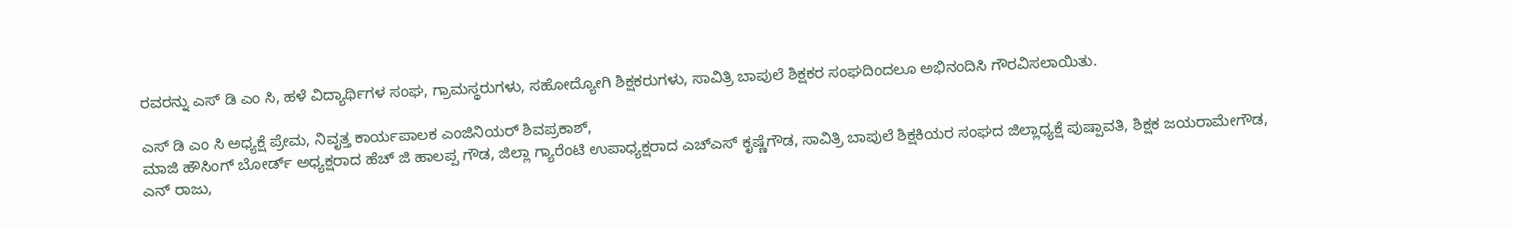ರವರನ್ನು ಎಸ್ ಡಿ ಎಂ ಸಿ, ಹಳೆ ವಿದ್ಯಾರ್ಥಿಗಳ ಸಂಘ, ಗ್ರಾಮಸ್ಥರುಗಳು, ಸಹೋದ್ಯೋಗಿ ಶಿಕ್ಷಕರುಗಳು, ಸಾವಿತ್ರಿ ಬಾಪುಲೆ ಶಿಕ್ಷಕರ ಸಂಘದಿಂದಲೂ ಅಭಿನಂದಿಸಿ ಗೌರವಿಸಲಾಯಿತು.

ಎಸ್ ಡಿ ಎಂ ಸಿ ಅಧ್ಯಕ್ಷೆ ಪ್ರೇಮ, ನಿವೃತ್ತ ಕಾರ್ಯಪಾಲಕ ಎಂಜಿನಿಯರ್ ಶಿವಪ್ರಕಾಶ್,
ಮಾಜಿ ಹೌಸಿಂಗ್ ಬೋರ್ಡ್ ಅಧ್ಯಕ್ಷರಾದ ಹೆಚ್ ಜಿ ಹಾಲಪ್ಪ ಗೌಡ, ಜಿಲ್ಲಾ ಗ್ಯಾರೆಂಟಿ ಉಪಾಧ್ಯಕ್ಷರಾದ ಎಚ್ಎಸ್ ಕೃಷ್ಣೆಗೌಡ, ಸಾವಿತ್ರಿ ಬಾಪುಲೆ ಶಿಕ್ಷಕಿಯರ ಸಂಘದ ಜಿಲ್ಲಾಧ್ಯಕ್ಷೆ ಪುಷ್ಪಾವತಿ, ಶಿಕ್ಷಕ ಜಯರಾಮೇಗೌಡ,
ಎನ್ ರಾಜು,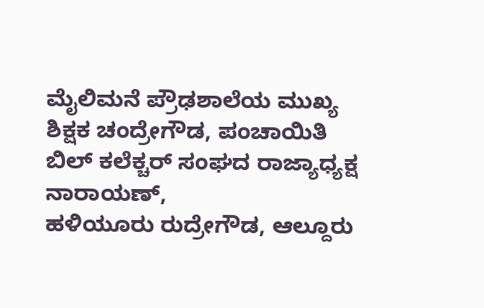ಮೈಲಿಮನೆ ಪ್ರೌಢಶಾಲೆಯ ಮುಖ್ಯ ಶಿಕ್ಷಕ ಚಂದ್ರೇಗೌಡ, ಪಂಚಾಯಿತಿ ಬಿಲ್ ಕಲೆಕ್ಚರ್ ಸಂಘದ ರಾಜ್ಯಾಧ್ಯಕ್ಷ ನಾರಾಯಣ್,
ಹಳಿಯೂರು ರುದ್ರೇಗೌಡ, ಆಲ್ದೂರು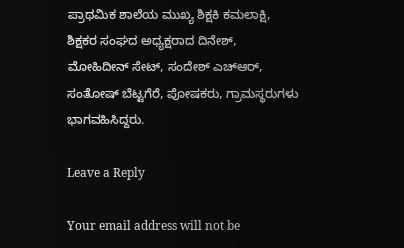ಪ್ರಾಥಮಿಕ ಶಾಲೆಯ ಮುಖ್ಯ ಶಿಕ್ಷಕಿ ಕಮಲಾಕ್ಷಿ, ಶಿಕ್ಷಕರ ಸಂಘದ ಅಧ್ಯಕ್ಷರಾದ ದಿನೇಶ್, ಮೋಹಿದೀನ್ ಸೇಟ್, ಸಂದೇಶ್ ಎಚ್ಆರ್, ಸಂತೋಷ್ ಬೆಟ್ಟಗೆರೆ, ಪೋಷಕರು, ಗ್ರಾಮಸ್ಥರುಗಳು ಭಾಗವಹಿಸಿದ್ದರು.

Leave a Reply

Your email address will not be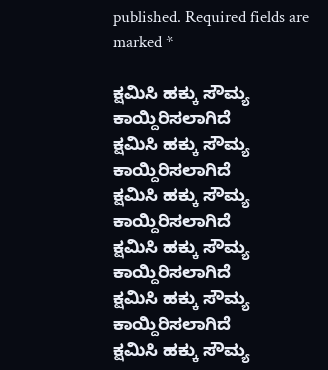published. Required fields are marked *

ಕ್ಷಮಿಸಿ ಹಕ್ಕು ಸೌಮ್ಯ ಕಾಯ್ದಿರಿಸಲಾಗಿದೆ
ಕ್ಷಮಿಸಿ ಹಕ್ಕು ಸೌಮ್ಯ ಕಾಯ್ದಿರಿಸಲಾಗಿದೆ
ಕ್ಷಮಿಸಿ ಹಕ್ಕು ಸೌಮ್ಯ ಕಾಯ್ದಿರಿಸಲಾಗಿದೆ
ಕ್ಷಮಿಸಿ ಹಕ್ಕು ಸೌಮ್ಯ ಕಾಯ್ದಿರಿಸಲಾಗಿದೆ
ಕ್ಷಮಿಸಿ ಹಕ್ಕು ಸೌಮ್ಯ ಕಾಯ್ದಿರಿಸಲಾಗಿದೆ
ಕ್ಷಮಿಸಿ ಹಕ್ಕು ಸೌಮ್ಯ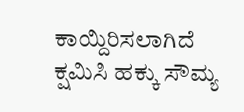ಕಾಯ್ದಿರಿಸಲಾಗಿದೆ
ಕ್ಷಮಿಸಿ ಹಕ್ಕು ಸೌಮ್ಯ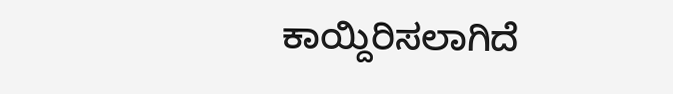ಕಾಯ್ದಿರಿಸಲಾಗಿದೆ